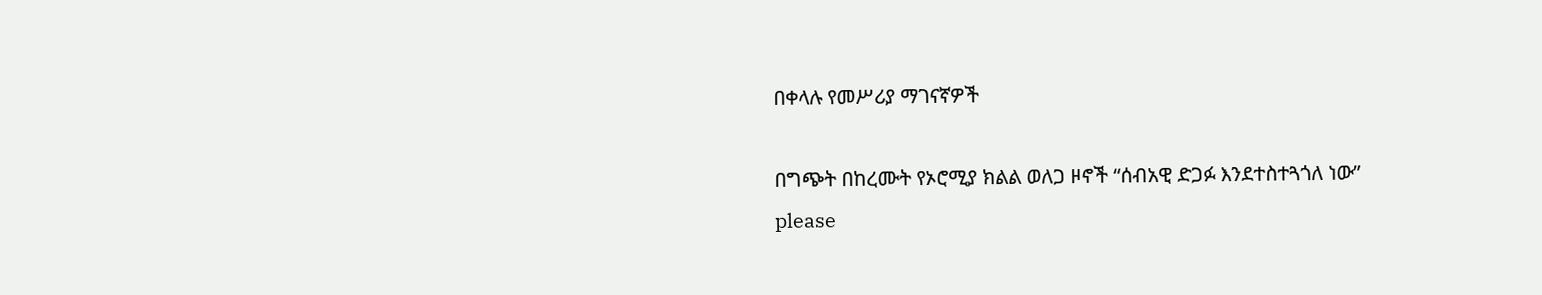በቀላሉ የመሥሪያ ማገናኛዎች

በግጭት በከረሙት የኦሮሚያ ክልል ወለጋ ዞኖች “ሰብአዊ ድጋፉ እንደተስተጓጎለ ነው”
please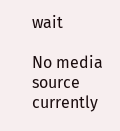wait

No media source currently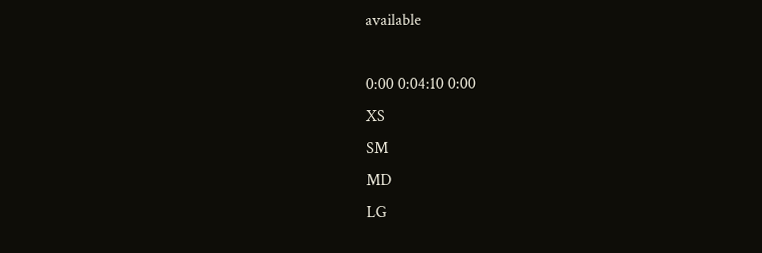available

0:00 0:04:10 0:00
XS
SM
MD
LG